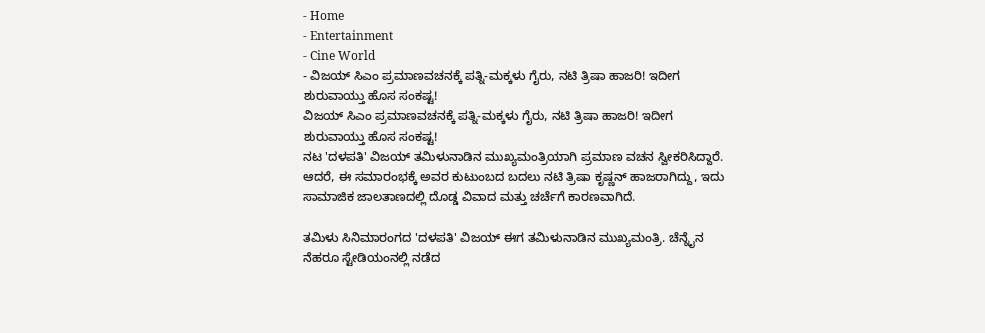- Home
- Entertainment
- Cine World
- ವಿಜಯ್ ಸಿಎಂ ಪ್ರಮಾಣವಚನಕ್ಕೆ ಪತ್ನಿ-ಮಕ್ಕಳು ಗೈರು, ನಟಿ ತ್ರಿಷಾ ಹಾಜರಿ! ಇದೀಗ ಶುರುವಾಯ್ತು ಹೊಸ ಸಂಕಷ್ಟ!
ವಿಜಯ್ ಸಿಎಂ ಪ್ರಮಾಣವಚನಕ್ಕೆ ಪತ್ನಿ-ಮಕ್ಕಳು ಗೈರು, ನಟಿ ತ್ರಿಷಾ ಹಾಜರಿ! ಇದೀಗ ಶುರುವಾಯ್ತು ಹೊಸ ಸಂಕಷ್ಟ!
ನಟ 'ದಳಪತಿ' ವಿಜಯ್ ತಮಿಳುನಾಡಿನ ಮುಖ್ಯಮಂತ್ರಿಯಾಗಿ ಪ್ರಮಾಣ ವಚನ ಸ್ವೀಕರಿಸಿದ್ದಾರೆ. ಆದರೆ, ಈ ಸಮಾರಂಭಕ್ಕೆ ಅವರ ಕುಟುಂಬದ ಬದಲು ನಟಿ ತ್ರಿಷಾ ಕೃಷ್ಣನ್ ಹಾಜರಾಗಿದ್ದು, ಇದು ಸಾಮಾಜಿಕ ಜಾಲತಾಣದಲ್ಲಿ ದೊಡ್ಡ ವಿವಾದ ಮತ್ತು ಚರ್ಚೆಗೆ ಕಾರಣವಾಗಿದೆ.

ತಮಿಳು ಸಿನಿಮಾರಂಗದ 'ದಳಪತಿ' ವಿಜಯ್ ಈಗ ತಮಿಳುನಾಡಿನ ಮುಖ್ಯಮಂತ್ರಿ. ಚೆನ್ನೈನ ನೆಹರೂ ಸ್ಟೇಡಿಯಂನಲ್ಲಿ ನಡೆದ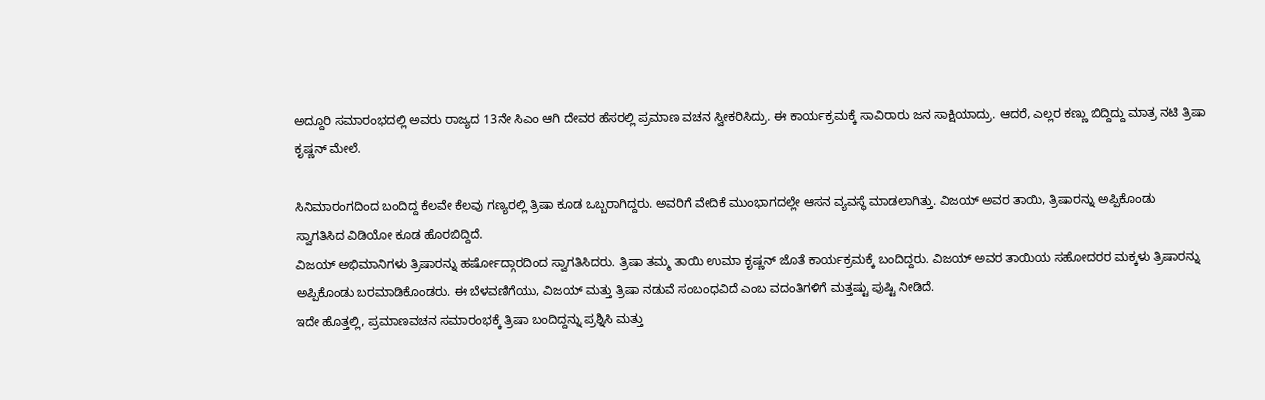ಅದ್ದೂರಿ ಸಮಾರಂಭದಲ್ಲಿ ಅವರು ರಾಜ್ಯದ 13ನೇ ಸಿಎಂ ಆಗಿ ದೇವರ ಹೆಸರಲ್ಲಿ ಪ್ರಮಾಣ ವಚನ ಸ್ವೀಕರಿಸಿದ್ರು. ಈ ಕಾರ್ಯಕ್ರಮಕ್ಕೆ ಸಾವಿರಾರು ಜನ ಸಾಕ್ಷಿಯಾದ್ರು. ಆದರೆ, ಎಲ್ಲರ ಕಣ್ಣು ಬಿದ್ದಿದ್ದು ಮಾತ್ರ ನಟಿ ತ್ರಿಷಾ ಕೃಷ್ಣನ್ ಮೇಲೆ.

ಸಿನಿಮಾರಂಗದಿಂದ ಬಂದಿದ್ದ ಕೆಲವೇ ಕೆಲವು ಗಣ್ಯರಲ್ಲಿ ತ್ರಿಷಾ ಕೂಡ ಒಬ್ಬರಾಗಿದ್ದರು. ಅವರಿಗೆ ವೇದಿಕೆ ಮುಂಭಾಗದಲ್ಲೇ ಆಸನ ವ್ಯವಸ್ಥೆ ಮಾಡಲಾಗಿತ್ತು. ವಿಜಯ್ ಅವರ ತಾಯಿ, ತ್ರಿಷಾರನ್ನು ಅಪ್ಪಿಕೊಂಡು ಸ್ವಾಗತಿಸಿದ ವಿಡಿಯೋ ಕೂಡ ಹೊರಬಿದ್ದಿದೆ.
ವಿಜಯ್ ಅಭಿಮಾನಿಗಳು ತ್ರಿಷಾರನ್ನು ಹರ್ಷೋದ್ಗಾರದಿಂದ ಸ್ವಾಗತಿಸಿದರು. ತ್ರಿಷಾ ತಮ್ಮ ತಾಯಿ ಉಮಾ ಕೃಷ್ಣನ್ ಜೊತೆ ಕಾರ್ಯಕ್ರಮಕ್ಕೆ ಬಂದಿದ್ದರು. ವಿಜಯ್ ಅವರ ತಾಯಿಯ ಸಹೋದರರ ಮಕ್ಕಳು ತ್ರಿಷಾರನ್ನು ಅಪ್ಪಿಕೊಂಡು ಬರಮಾಡಿಕೊಂಡರು. ಈ ಬೆಳವಣಿಗೆಯು, ವಿಜಯ್ ಮತ್ತು ತ್ರಿಷಾ ನಡುವೆ ಸಂಬಂಧವಿದೆ ಎಂಬ ವದಂತಿಗಳಿಗೆ ಮತ್ತಷ್ಟು ಪುಷ್ಟಿ ನೀಡಿದೆ.
ಇದೇ ಹೊತ್ತಲ್ಲಿ, ಪ್ರಮಾಣವಚನ ಸಮಾರಂಭಕ್ಕೆ ತ್ರಿಷಾ ಬಂದಿದ್ದನ್ನು ಪ್ರಶ್ನಿಸಿ ಮತ್ತು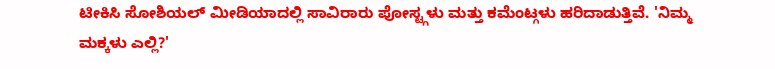ಟೀಕಿಸಿ ಸೋಶಿಯಲ್ ಮೀಡಿಯಾದಲ್ಲಿ ಸಾವಿರಾರು ಪೋಸ್ಟ್ಗಳು ಮತ್ತು ಕಮೆಂಟ್ಗಳು ಹರಿದಾಡುತ್ತಿವೆ. 'ನಿಮ್ಮ ಮಕ್ಕಳು ಎಲ್ಲಿ?'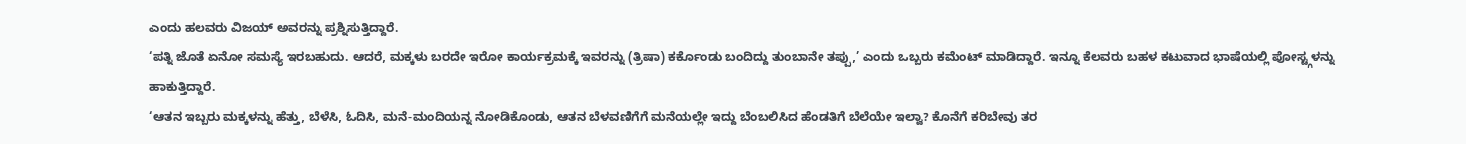ಎಂದು ಹಲವರು ವಿಜಯ್ ಅವರನ್ನು ಪ್ರಶ್ನಿಸುತ್ತಿದ್ದಾರೆ.
‘ಪತ್ನಿ ಜೊತೆ ಏನೋ ಸಮಸ್ಯೆ ಇರಬಹುದು. ಆದರೆ, ಮಕ್ಕಳು ಬರದೇ ಇರೋ ಕಾರ್ಯಕ್ರಮಕ್ಕೆ ಇವರನ್ನು (ತ್ರಿಷಾ) ಕರ್ಕೊಂಡು ಬಂದಿದ್ದು ತುಂಬಾನೇ ತಪ್ಪು,’ ಎಂದು ಒಬ್ಬರು ಕಮೆಂಟ್ ಮಾಡಿದ್ದಾರೆ. ಇನ್ನೂ ಕೆಲವರು ಬಹಳ ಕಟುವಾದ ಭಾಷೆಯಲ್ಲಿ ಪೋಸ್ಟ್ಗಳನ್ನು ಹಾಕುತ್ತಿದ್ದಾರೆ.
‘ಆತನ ಇಬ್ಬರು ಮಕ್ಕಳನ್ನು ಹೆತ್ತು, ಬೆಳೆಸಿ, ಓದಿಸಿ, ಮನೆ-ಮಂದಿಯನ್ನ ನೋಡಿಕೊಂಡು, ಆತನ ಬೆಳವಣಿಗೆಗೆ ಮನೆಯಲ್ಲೇ ಇದ್ದು ಬೆಂಬಲಿಸಿದ ಹೆಂಡತಿಗೆ ಬೆಲೆಯೇ ಇಲ್ವಾ? ಕೊನೆಗೆ ಕರಿಬೇವು ತರ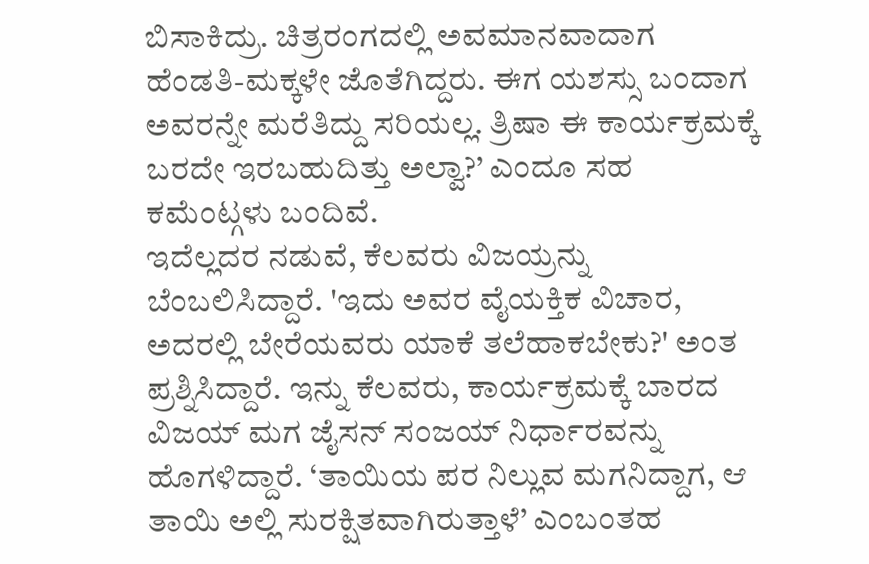ಬಿಸಾಕಿದ್ರು. ಚಿತ್ರರಂಗದಲ್ಲಿ ಅವಮಾನವಾದಾಗ ಹೆಂಡತಿ-ಮಕ್ಕಳೇ ಜೊತೆಗಿದ್ದರು. ಈಗ ಯಶಸ್ಸು ಬಂದಾಗ ಅವರನ್ನೇ ಮರೆತಿದ್ದು ಸರಿಯಲ್ಲ. ತ್ರಿಷಾ ಈ ಕಾರ್ಯಕ್ರಮಕ್ಕೆ ಬರದೇ ಇರಬಹುದಿತ್ತು ಅಲ್ವಾ?’ ಎಂದೂ ಸಹ ಕಮೆಂಟ್ಗಳು ಬಂದಿವೆ.
ಇದೆಲ್ಲದರ ನಡುವೆ, ಕೆಲವರು ವಿಜಯ್ರನ್ನು ಬೆಂಬಲಿಸಿದ್ದಾರೆ. 'ಇದು ಅವರ ವೈಯಕ್ತಿಕ ವಿಚಾರ, ಅದರಲ್ಲಿ ಬೇರೆಯವರು ಯಾಕೆ ತಲೆಹಾಕಬೇಕು?' ಅಂತ ಪ್ರಶ್ನಿಸಿದ್ದಾರೆ. ಇನ್ನು ಕೆಲವರು, ಕಾರ್ಯಕ್ರಮಕ್ಕೆ ಬಾರದ ವಿಜಯ್ ಮಗ ಜೈಸನ್ ಸಂಜಯ್ ನಿರ್ಧಾರವನ್ನು ಹೊಗಳಿದ್ದಾರೆ. ‘ತಾಯಿಯ ಪರ ನಿಲ್ಲುವ ಮಗನಿದ್ದಾಗ, ಆ ತಾಯಿ ಅಲ್ಲಿ ಸುರಕ್ಷಿತವಾಗಿರುತ್ತಾಳೆ’ ಎಂಬಂತಹ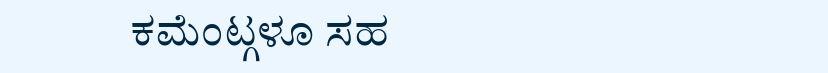ಕಮೆಂಟ್ಗಳೂ ಸಹ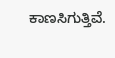ಕಾಣಸಿಗುತ್ತಿವೆ.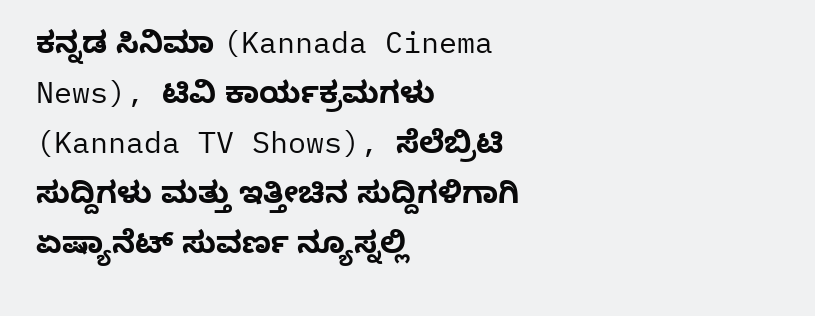ಕನ್ನಡ ಸಿನಿಮಾ (Kannada Cinema News), ಟಿವಿ ಕಾರ್ಯಕ್ರಮಗಳು (Kannada TV Shows), ಸೆಲೆಬ್ರಿಟಿ ಸುದ್ದಿಗಳು ಮತ್ತು ಇತ್ತೀಚಿನ ಸುದ್ದಿಗಳಿಗಾಗಿ ಏಷ್ಯಾನೆಟ್ ಸುವರ್ಣ ನ್ಯೂಸ್ನಲ್ಲಿ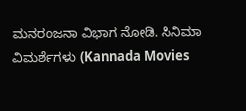ಮನರಂಜನಾ ವಿಭಾಗ ನೋಡಿ. ಸಿನಿಮಾ ವಿಮರ್ಶೆಗಳು (Kannada Movies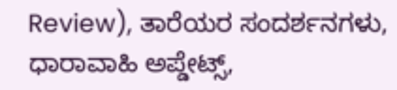Review), ತಾರೆಯರ ಸಂದರ್ಶನಗಳು, ಧಾರಾವಾಹಿ ಅಪ್ಡೇಟ್ಸ್,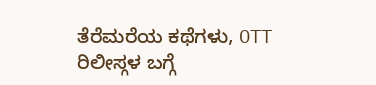ತೆರೆಮರೆಯ ಕಥೆಗಳು, OTT ರಿಲೀಸ್ಗಳ ಬಗ್ಗೆ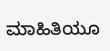ಮಾಹಿತಿಯೂ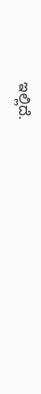ಇಲ್ಲಿದೆ.